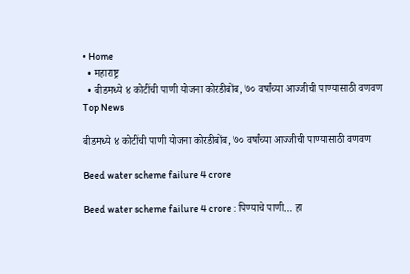• Home
  • महाराष्ट्र
  • बीडमध्ये ४ कोटींची पाणी योजना कोरडीबोंब, ७० वर्षांच्या आज्जीची पाण्यासाठी वणवण
Top News

बीडमध्ये ४ कोटींची पाणी योजना कोरडीबोंब, ७० वर्षांच्या आज्जीची पाण्यासाठी वणवण

Beed water scheme failure 4 crore

Beed water scheme failure 4 crore : पिण्याचे पाणी… हा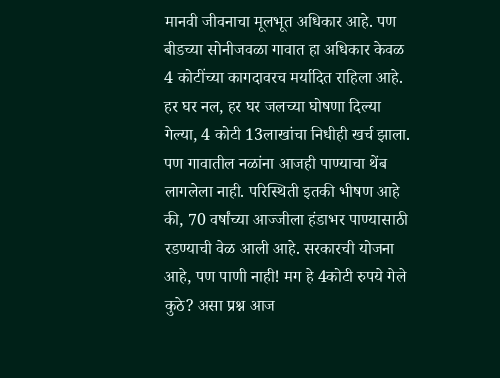मानवी जीवनाचा मूलभूत अधिकार आहे. पण बीडच्या सोनीजवळा गावात हा अधिकार केवळ 4 कोटींच्या कागदावरच मर्यादित राहिला आहे. हर घर नल, हर घर जलच्या घोषणा दिल्या गेल्या, 4 कोटी 13लाखांचा निधीही खर्च झाला. पण गावातील नळांना आजही पाण्याचा थेंब लागलेला नाही. परिस्थिती इतकी भीषण आहे की, 70 वर्षांच्या आज्जीला हंडाभर पाण्यासाठी रडण्याची वेळ आली आहे. सरकारची योजना आहे, पण पाणी नाही! मग हे 4कोटी रुपये गेले कुठे? असा प्रश्न आज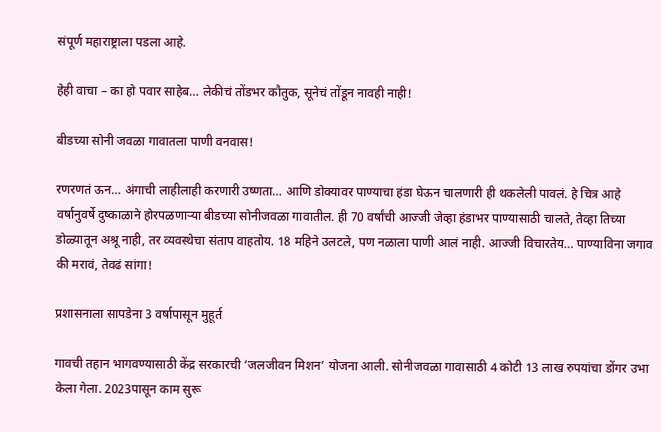संपूर्ण महाराष्ट्राला पडला आहे.

हेही वाचा – का हो पवार साहेब… लेकीचं तोंडभर कौतुक, सूनेचं तोंडून नावही नाही!

बीडच्या सोनी जवळा गावातला पाणी वनवास!

रणरणतं ऊन… अंगाची लाहीलाही करणारी उष्णता… आणि डोक्यावर पाण्याचा हंडा घेऊन चालणारी ही थकलेली पावलं. हे चित्र आहे वर्षानुवर्षे दुष्काळाने होरपळणाऱ्या बीडच्या सोनीजवळा गावातील. ही 70 वर्षांची आज्जी जेव्हा हंडाभर पाण्यासाठी चालते, तेव्हा तिच्या डोळ्यातून अश्रू नाही, तर व्यवस्थेचा संताप वाहतोय. 18 महिने उलटले, पण नळाला पाणी आलं नाही. आज्जी विचारतेय… पाण्याविना जगाव की मरावं, तेवढं सांगा!

प्रशासनाला सापडेना 3 वर्षापासून मुहूर्त

गावची तहान भागवण्यासाठी केंद्र सरकारची ‘जलजीवन मिशन’ योजना आली. सोनीजवळा गावासाठी 4 कोटी 13 लाख रुपयांचा डोंगर उभा केला गेला. 2023पासून काम सुरू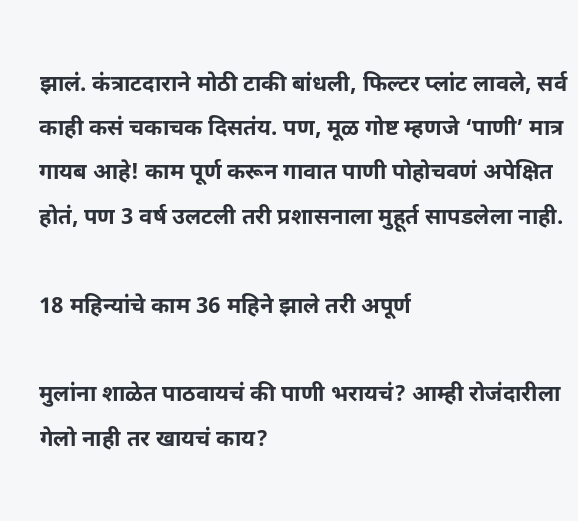झालं. कंत्राटदाराने मोठी टाकी बांधली, फिल्टर प्लांट लावले, सर्व काही कसं चकाचक दिसतंय. पण, मूळ गोष्ट म्हणजे ‘पाणी’ मात्र गायब आहे! काम पूर्ण करून गावात पाणी पोहोचवणं अपेक्षित होतं, पण 3 वर्ष उलटली तरी प्रशासनाला मुहूर्त सापडलेला नाही.

18 महिन्यांचे काम 36 महिने झाले तरी अपूर्ण

मुलांना शाळेत पाठवायचं की पाणी भरायचं? आम्ही रोजंदारीला गेलो नाही तर खायचं काय?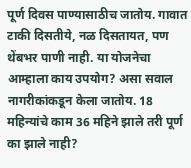पूर्ण दिवस पाण्यासाठीच जातोय. गावात टाकी दिसतीये, नळ दिसतायत, पण थेंबभर पाणी नाही. या योजनेचा आम्हाला काय उपयोग? असा सवाल नागरीकांकडून केला जातोय. 18 महिन्यांचे काम 36 महिने झाले तरी पूर्ण का झाले नाही?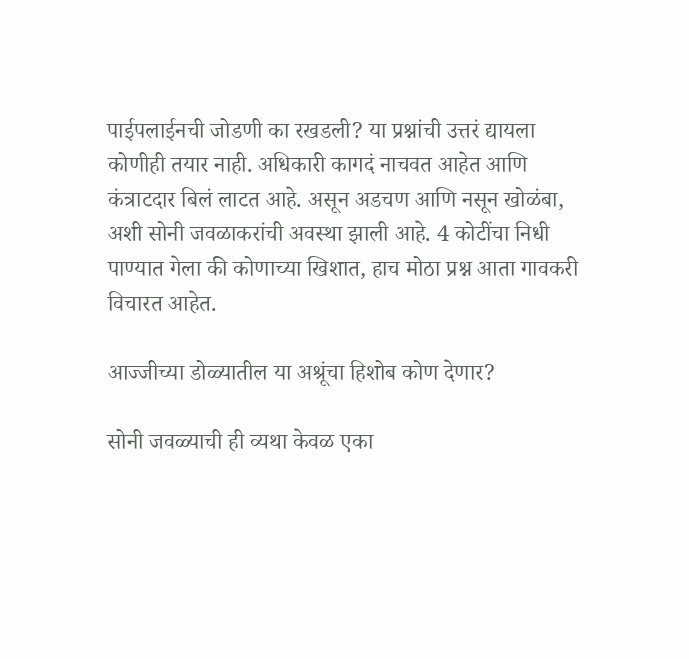पाईपलाईनची जोडणी का रखडली? या प्रश्नांची उत्तरं द्यायला कोणीही तयार नाही. अधिकारी कागदं नाचवत आहेत आणि कंत्राटदार बिलं लाटत आहे. असून अडचण आणि नसून खोळंबा, अशी सोनी जवळाकरांची अवस्था झाली आहे. 4 कोटींचा निधी पाण्यात गेला की कोणाच्या खिशात, हाच मोठा प्रश्न आता गावकरी विचारत आहेत.

आज्जीच्या डोळ्यातील या अश्रूंचा हिशोब कोण देणार?

सोनी जवळ्याची ही व्यथा केवळ एका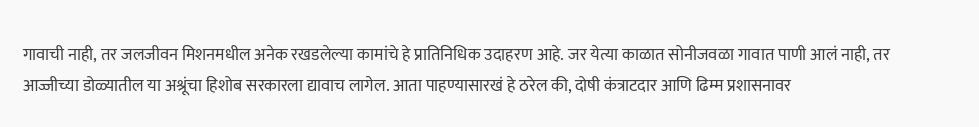गावाची नाही, तर जलजीवन मिशनमधील अनेक रखडलेल्या कामांचे हे प्रातिनिधिक उदाहरण आहे. जर येत्या काळात सोनीजवळा गावात पाणी आलं नाही, तर आज्जीच्या डोळ्यातील या अश्रूंचा हिशोब सरकारला द्यावाच लागेल. आता पाहण्यासारखं हे ठरेल की, दोषी कंत्राटदार आणि ढिम्म प्रशासनावर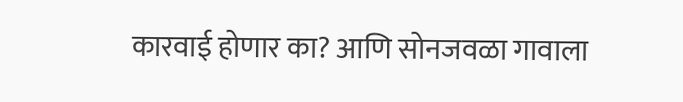कारवाई होणार का? आणि सोनजवळा गावाला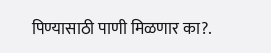पिण्यासाठी पाणी मिळणार का?.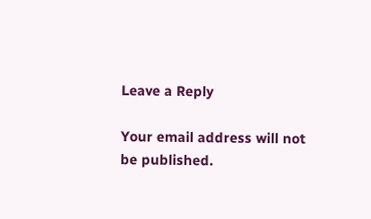Leave a Reply

Your email address will not be published.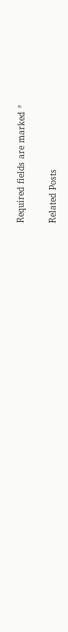Required fields are marked *

Related Posts